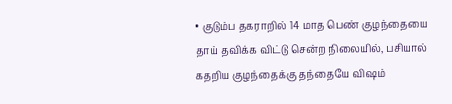• குடும்ப தகராறில் 14 மாத பெண் குழந்தையை தாய் தவிக்க விட்டு சென்ற நிலையில், பசியால் கதறிய குழந்தைக்கு தந்தையே விஷம்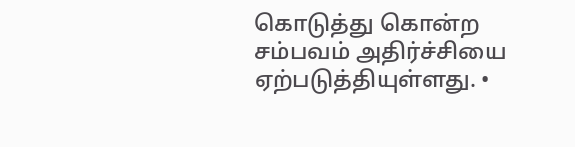கொடுத்து கொன்ற சம்பவம் அதிர்ச்சியை ஏற்படுத்தியுள்ளது. •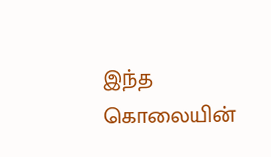இந்த கொலையின்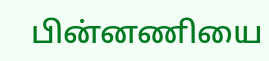பின்னணியை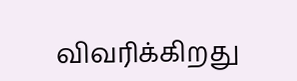விவரிக்கிறது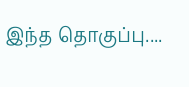இந்த தொகுப்பு....